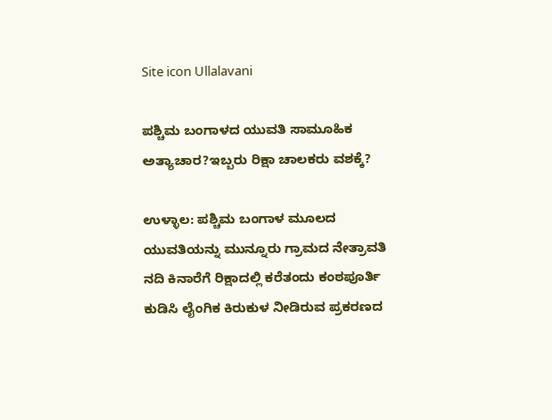Site icon Ullalavani

ಪಶ್ಚಿಮ ಬಂಗಾಳದ ಯುವತಿ ಸಾಮೂಹಿಕ ಅತ್ಯಾಚಾರ?ಇಬ್ಬರು ರಿಕ್ಷಾ ಚಾಲಕರು ವಶಕ್ಕೆ?

ಉಳ್ಳಾಲ: ಪಶ್ಚಿಮ ಬಂಗಾಳ ಮೂಲದ ಯುವತಿಯನ್ನು ಮುನ್ನೂರು ಗ್ರಾಮದ ನೇತ್ರಾವತಿ ನದಿ ಕಿನಾರೆಗೆ ರಿಕ್ಷಾದಲ್ಲಿ ಕರೆತಂದು ಕಂಠಪೂರ್ತಿ ಕುಡಿಸಿ ಲೈಂಗಿಕ ಕಿರುಕುಳ ನೀಡಿರುವ ಪ್ರಕರಣದ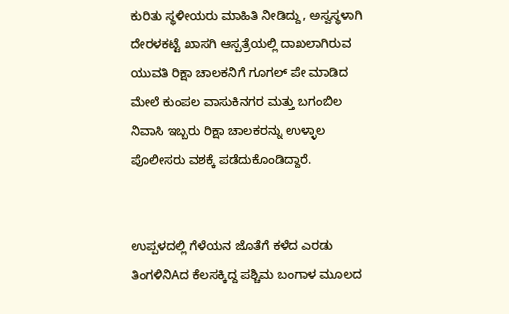ಕುರಿತು ಸ್ಥಳೀಯರು ಮಾಹಿತಿ ನೀಡಿದ್ದು, ಅಸ್ವಸ್ಥಳಾಗಿ ದೇರಳಕಟ್ಟೆ ಖಾಸಗಿ ಆಸ್ಪತ್ರೆಯಲ್ಲಿ ದಾಖಲಾಗಿರುವ ಯುವತಿ ರಿಕ್ಷಾ ಚಾಲಕನಿಗೆ ಗೂಗಲ್ ಪೇ ಮಾಡಿದ ಮೇಲೆ ಕುಂಪಲ ವಾಸುಕಿನಗರ ಮತ್ತು ಬಗಂಬಿಲ ನಿವಾಸಿ ಇಬ್ಬರು ರಿಕ್ಷಾ ಚಾಲಕರನ್ನು ಉಳ್ಳಾಲ ಪೊಲೀಸರು ವಶಕ್ಕೆ ಪಡೆದುಕೊಂಡಿದ್ದಾರೆ.


ಉಪ್ಪಳದಲ್ಲಿ ಗೆಳೆಯನ ಜೊತೆಗೆ ಕಳೆದ ಎರಡು ತಿಂಗಳಿನಿAದ ಕೆಲಸಕ್ಕಿದ್ದ ಪಶ್ಚಿಮ ಬಂಗಾಳ ಮೂಲದ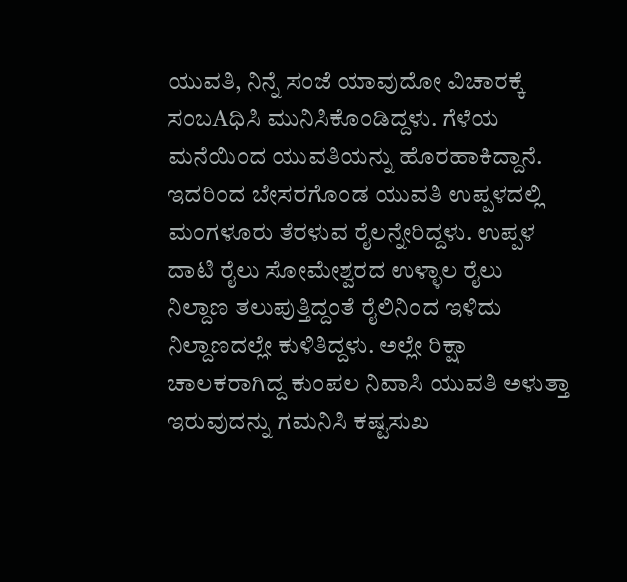ಯುವತಿ, ನಿನ್ನೆ ಸಂಜೆ ಯಾವುದೋ ವಿಚಾರಕ್ಕೆ ಸಂಬAಧಿಸಿ ಮುನಿಸಿಕೊಂಡಿದ್ದಳು. ಗೆಳೆಯ ಮನೆಯಿಂದ ಯುವತಿಯನ್ನು ಹೊರಹಾಕಿದ್ದಾನೆ. ಇದರಿಂದ ಬೇಸರಗೊಂಡ ಯುವತಿ ಉಪ್ಪಳದಲ್ಲಿ ಮಂಗಳೂರು ತೆರಳುವ ರೈಲನ್ನೇರಿದ್ದಳು. ಉಪ್ಪಳ ದಾಟಿ ರೈಲು ಸೋಮೇಶ್ವರದ ಉಳ್ಳಾಲ ರೈಲು ನಿಲ್ದಾಣ ತಲುಪುತ್ತಿದ್ದಂತೆ ರೈಲಿನಿಂದ ಇಳಿದು ನಿಲ್ದಾಣದಲ್ಲೇ ಕುಳಿತಿದ್ದಳು. ಅಲ್ಲೇ ರಿಕ್ಷಾ ಚಾಲಕರಾಗಿದ್ದ ಕುಂಪಲ ನಿವಾಸಿ ಯುವತಿ ಅಳುತ್ತಾ ಇರುವುದನ್ನು ಗಮನಿಸಿ ಕಷ್ಟಸುಖ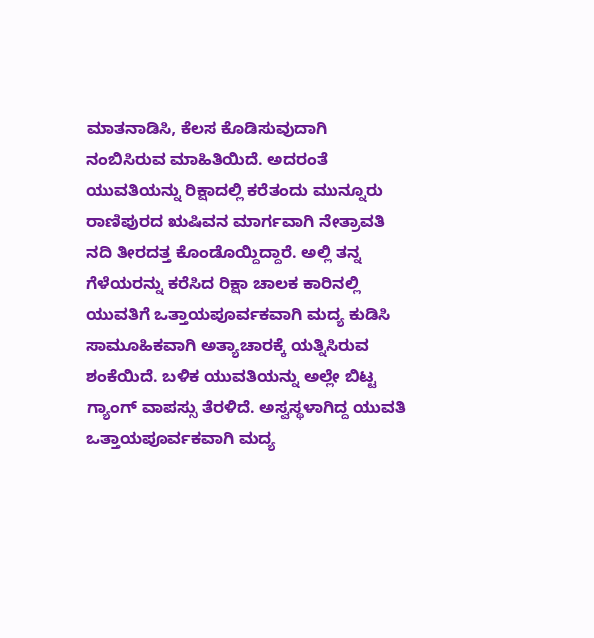ಮಾತನಾಡಿಸಿ, ಕೆಲಸ ಕೊಡಿಸುವುದಾಗಿ ನಂಬಿಸಿರುವ ಮಾಹಿತಿಯಿದೆ. ಅದರಂತೆ ಯುವತಿಯನ್ನು ರಿಕ್ಷಾದಲ್ಲಿ ಕರೆತಂದು ಮುನ್ನೂರು ರಾಣಿಪುರದ ಋಷಿವನ ಮಾರ್ಗವಾಗಿ ನೇತ್ರಾವತಿ ನದಿ ತೀರದತ್ತ ಕೊಂಡೊಯ್ದಿದ್ದಾರೆ. ಅಲ್ಲಿ ತನ್ನ ಗೆಳೆಯರನ್ನು ಕರೆಸಿದ ರಿಕ್ಷಾ ಚಾಲಕ ಕಾರಿನಲ್ಲಿ ಯುವತಿಗೆ ಒತ್ತಾಯಪೂರ್ವಕವಾಗಿ ಮದ್ಯ ಕುಡಿಸಿ ಸಾಮೂಹಿಕವಾಗಿ ಅತ್ಯಾಚಾರಕ್ಕೆ ಯತ್ನಿಸಿರುವ ಶಂಕೆಯಿದೆ. ಬಳಿಕ ಯುವತಿಯನ್ನು ಅಲ್ಲೇ ಬಿಟ್ಟ ಗ್ಯಾಂಗ್ ವಾಪಸ್ಸು ತೆರಳಿದೆ. ಅಸ್ವಸ್ಥಳಾಗಿದ್ದ ಯುವತಿ ಒತ್ತಾಯಪೂರ್ವಕವಾಗಿ ಮದ್ಯ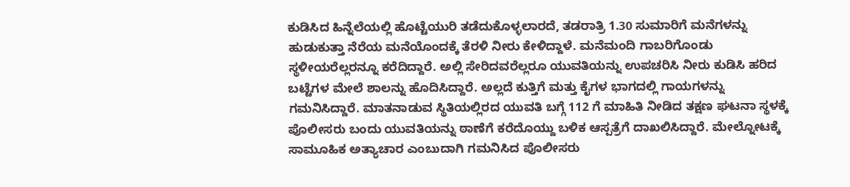ಕುಡಿಸಿದ ಹಿನ್ನೆಲೆಯಲ್ಲಿ ಹೊಟ್ಟೆಯುರಿ ತಡೆದುಕೊಳ್ಳಲಾರದೆ, ತಡರಾತ್ರಿ 1.30 ಸುಮಾರಿಗೆ ಮನೆಗಳನ್ನು ಹುಡುಕುತ್ತಾ ನೆರೆಯ ಮನೆಯೊಂದಕ್ಕೆ ತೆರಳಿ ನೀರು ಕೇಳಿದ್ದಾಳೆ. ಮನೆಮಂದಿ ಗಾಬರಿಗೊಂಡು ಸ್ಥಳೀಯರೆಲ್ಲರನ್ನೂ ಕರೆದಿದ್ದಾರೆ. ಅಲ್ಲಿ ಸೇರಿದವರೆಲ್ಲರೂ ಯುವತಿಯನ್ನು ಉಪಚರಿಸಿ ನೀರು ಕುಡಿಸಿ ಹರಿದ ಬಟ್ಟೆಗಳ ಮೇಲೆ ಶಾಲನ್ನು ಹೊದಿಸಿದ್ದಾರೆ. ಅಲ್ಲದೆ ಕುತ್ತಿಗೆ ಮತ್ತು ಕೈಗಳ ಭಾಗದಲ್ಲಿ ಗಾಯಗಳನ್ನು ಗಮನಿಸಿದ್ದಾರೆ. ಮಾತನಾಡುವ ಸ್ಥಿತಿಯಲ್ಲಿರದ ಯುವತಿ ಬಗ್ಗೆ 112 ಗೆ ಮಾಹಿತಿ ನೀಡಿದ ತಕ್ಷಣ ಘಟನಾ ಸ್ಥಳಕ್ಕೆ ಪೊಲೀಸರು ಬಂದು ಯುವತಿಯನ್ನು ಠಾಣೆಗೆ ಕರೆದೊಯ್ದು ಬಳಿಕ ಆಸ್ಪತ್ರೆಗೆ ದಾಖಲಿಸಿದ್ದಾರೆ. ಮೇಲ್ನೋಟಕ್ಕೆ ಸಾಮೂಹಿಕ ಅತ್ಯಾಚಾರ ಎಂಬುದಾಗಿ ಗಮನಿಸಿದ ಪೊಲೀಸರು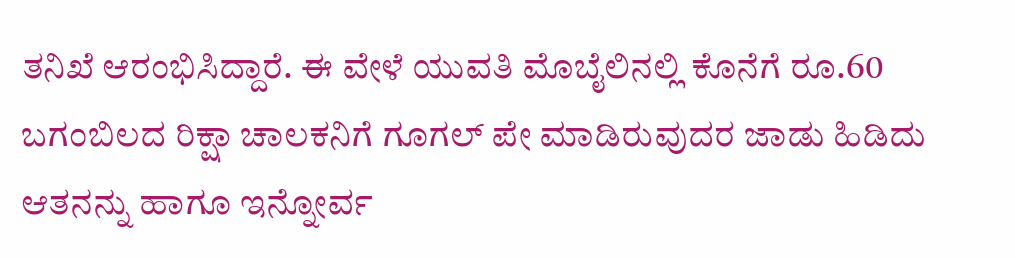ತನಿಖೆ ಆರಂಭಿಸಿದ್ದಾರೆ. ಈ ವೇಳೆ ಯುವತಿ ಮೊಬೈಲಿನಲ್ಲಿ ಕೊನೆಗೆ ರೂ.60 ಬಗಂಬಿಲದ ರಿಕ್ಷಾ ಚಾಲಕನಿಗೆ ಗೂಗಲ್ ಪೇ ಮಾಡಿರುವುದರ ಜಾಡು ಹಿಡಿದು ಆತನನ್ನು ಹಾಗೂ ಇನ್ನೋರ್ವ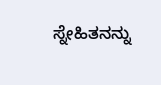ಸ್ನೇಹಿತನನ್ನು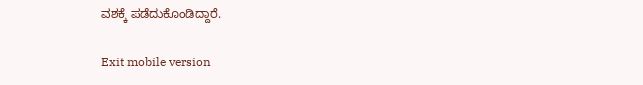ವಶಕ್ಕೆ ಪಡೆದುಕೊಂಡಿದ್ದಾರೆ.

Exit mobile version